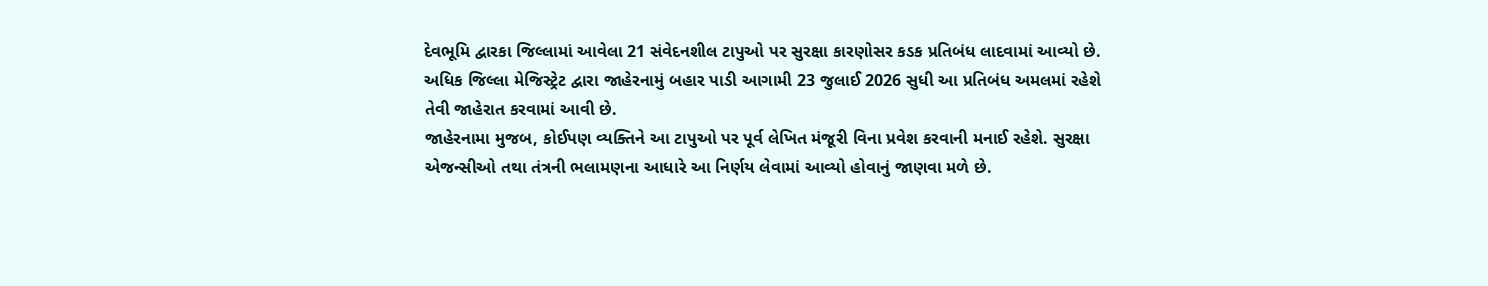દેવભૂમિ દ્વારકા જિલ્લામાં આવેલા 21 સંવેદનશીલ ટાપુઓ પર સુરક્ષા કારણોસર કડક પ્રતિબંધ લાદવામાં આવ્યો છે. અધિક જિલ્લા મેજિસ્ટ્રેટ દ્વારા જાહેરનામું બહાર પાડી આગામી 23 જુલાઈ 2026 સુધી આ પ્રતિબંધ અમલમાં રહેશે તેવી જાહેરાત કરવામાં આવી છે.
જાહેરનામા મુજબ, કોઈપણ વ્યક્તિને આ ટાપુઓ પર પૂર્વ લેખિત મંજૂરી વિના પ્રવેશ કરવાની મનાઈ રહેશે. સુરક્ષા એજન્સીઓ તથા તંત્રની ભલામણના આધારે આ નિર્ણય લેવામાં આવ્યો હોવાનું જાણવા મળે છે.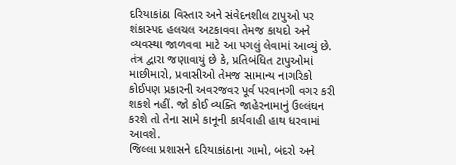દરિયાકાંઠા વિસ્તાર અને સંવેદનશીલ ટાપુઓ પર શંકાસ્પદ હલચલ અટકાવવા તેમજ કાયદો અને વ્યવસ્થા જાળવવા માટે આ પગલું લેવામાં આવ્યું છે.
તંત્ર દ્વારા જણાવાયું છે કે, પ્રતિબંધિત ટાપુઓમાં માછીમારો, પ્રવાસીઓ તેમજ સામાન્ય નાગરિકો કોઈપણ પ્રકારની અવરજવર પૂર્વ પરવાનગી વગર કરી શકશે નહીં. જો કોઈ વ્યક્તિ જાહેરનામાનું ઉલ્લંઘન કરશે તો તેના સામે કાનૂની કાર્યવાહી હાથ ધરવામાં આવશે.
જિલ્લા પ્રશાસને દરિયાકાંઠાના ગામો, બંદરો અને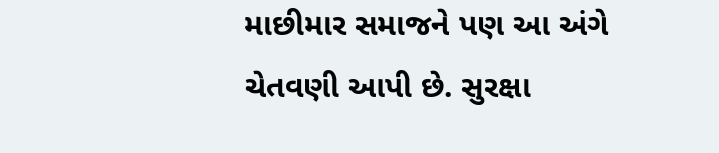માછીમાર સમાજને પણ આ અંગે ચેતવણી આપી છે. સુરક્ષા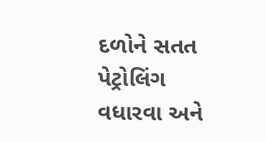દળોને સતત પેટ્રોલિંગ વધારવા અને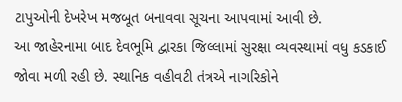ટાપુઓની દેખરેખ મજબૂત બનાવવા સૂચના આપવામાં આવી છે.
આ જાહેરનામા બાદ દેવભૂમિ દ્વારકા જિલ્લામાં સુરક્ષા વ્યવસ્થામાં વધુ કડકાઈ જોવા મળી રહી છે. સ્થાનિક વહીવટી તંત્રએ નાગરિકોને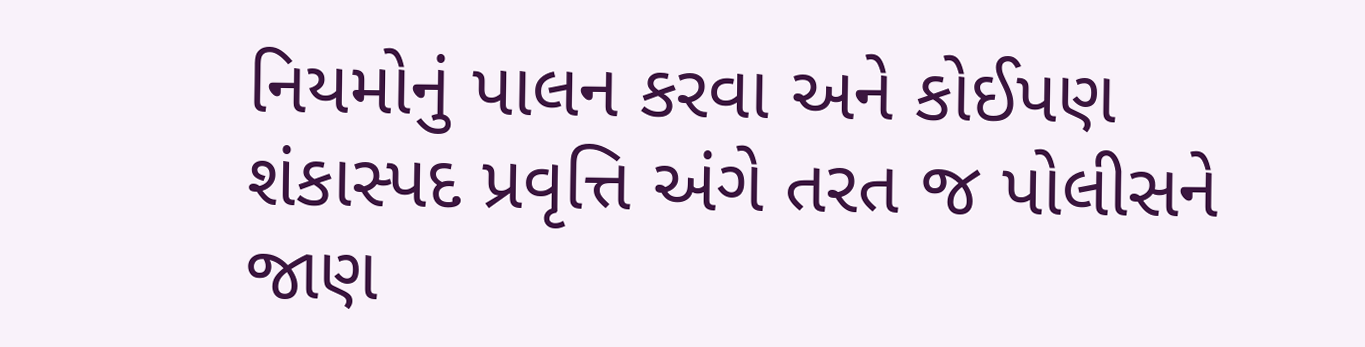નિયમોનું પાલન કરવા અને કોઈપણ શંકાસ્પદ પ્રવૃત્તિ અંગે તરત જ પોલીસને જાણ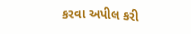કરવા અપીલ કરી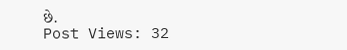છે.
Post Views: 32